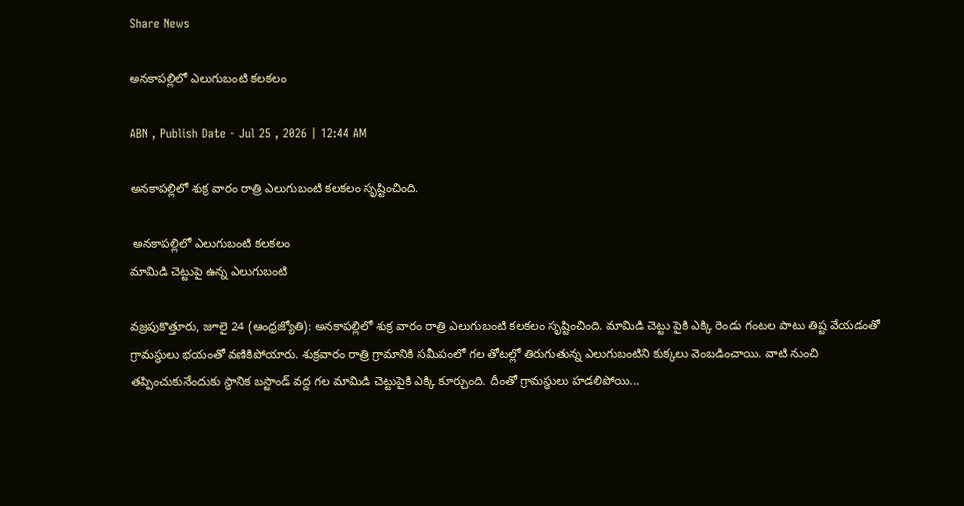Share News

అనకాపల్లిలో ఎలుగుబంటి కలకలం

ABN , Publish Date - Jul 25 , 2026 | 12:44 AM

అనకాపల్లిలో శుక్ర వారం రాత్రి ఎలుగుబంటి కలకలం సృష్టించింది.

 అనకాపల్లిలో ఎలుగుబంటి కలకలం
మామిడి చెట్టుపై ఉన్న ఎలుగుబంటి

వజ్రపుకొత్తూరు, జూలై 24 (ఆంధ్రజ్యోతి): అనకాపల్లిలో శుక్ర వారం రాత్రి ఎలుగుబంటి కలకలం సృష్టించింది. మామిడి చెట్టు పైకి ఎక్కి రెండు గంటల పాటు తిష్ట వేయడంతో గ్రామస్థులు భయంతో వణికిపోయారు. శుక్రవారం రాత్రి గ్రామానికి సమీపంలో గల తోటల్లో తిరుగుతున్న ఎలుగుబంటిని కుక్కలు వెంబడించాయి. వాటి నుంచి తప్పించుకునేందుకు స్థానిక బస్టాండ్‌ వద్ద గల మామిడి చెట్టుపైకి ఎక్కి కూర్చుంది. దీంతో గ్రామస్థులు హడలిపోయి...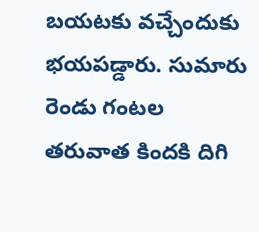బయటకు వచ్చేందుకు భయపడ్డారు. సుమారు రెండు గంటల తరువాత కిందకి దిగి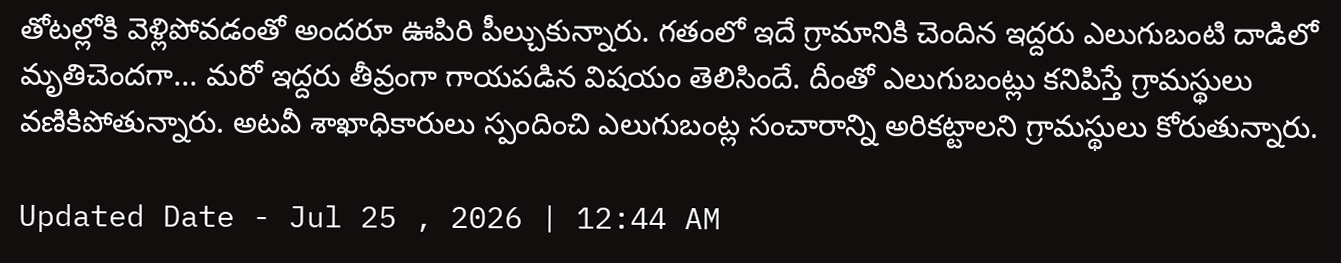తోటల్లోకి వెళ్లిపోవడంతో అందరూ ఊపిరి పీల్చుకున్నారు. గతంలో ఇదే గ్రామానికి చెందిన ఇద్దరు ఎలుగుబంటి దాడిలో మృతిచెందగా... మరో ఇద్దరు తీవ్రంగా గాయపడిన విషయం తెలిసిందే. దీంతో ఎలుగుబంట్లు కనిపిస్తే గ్రామస్థులు వణికిపోతున్నారు. అటవీ శాఖాధికారులు స్పందించి ఎలుగుబంట్ల సంచారాన్ని అరికట్టాలని గ్రామస్థులు కోరుతున్నారు.

Updated Date - Jul 25 , 2026 | 12:44 AM